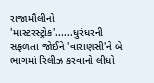રાજામૌલીનો 'માસ્ટરસ્ટ્રોક'......ધુરંધરની સફળતા જોઈને 'વારાણસી'ને બે ભાગમાં રિલીઝ કરવાનો લીધો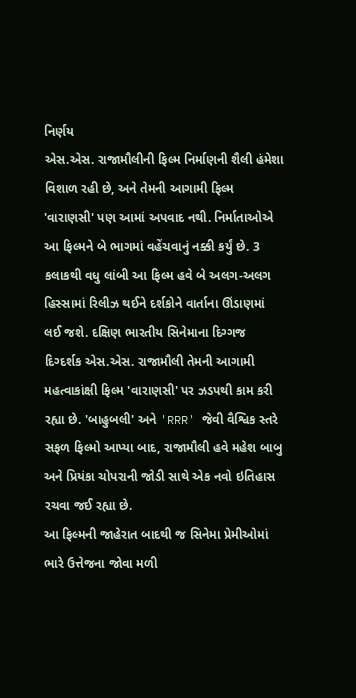નિર્ણય
એસ.એસ. રાજામૌલીની ફિલ્મ નિર્માણની શૈલી હંમેશા વિશાળ રહી છે, અને તેમની આગામી ફિલ્મ 'વારાણસી' પણ આમાં અપવાદ નથી. નિર્માતાઓએ આ ફિલ્મને બે ભાગમાં વહેંચવાનું નક્કી કર્યું છે. 3 કલાકથી વધુ લાંબી આ ફિલ્મ હવે બે અલગ-અલગ હિસ્સામાં રિલીઝ થઈને દર્શકોને વાર્તાના ઊંડાણમાં લઈ જશે. દક્ષિણ ભારતીય સિનેમાના દિગ્ગજ દિગ્દર્શક એસ.એસ. રાજામૌલી તેમની આગામી મહત્વાકાંક્ષી ફિલ્મ 'વારાણસી' પર ઝડપથી કામ કરી રહ્યા છે. 'બાહુબલી' અને 'RRR' જેવી વૈશ્વિક સ્તરે સફળ ફિલ્મો આપ્યા બાદ, રાજામૌલી હવે મહેશ બાબુ અને પ્રિયંકા ચોપરાની જોડી સાથે એક નવો ઇતિહાસ રચવા જઈ રહ્યા છે.
આ ફિલ્મની જાહેરાત બાદથી જ સિનેમા પ્રેમીઓમાં ભારે ઉત્તેજના જોવા મળી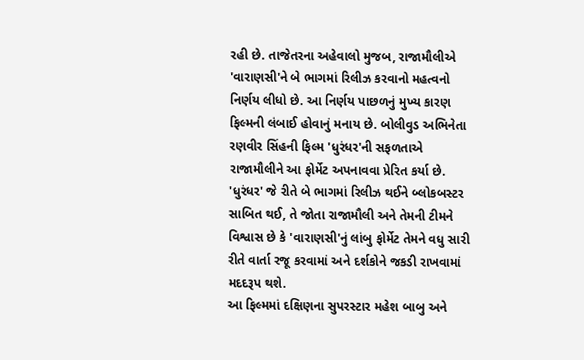રહી છે. તાજેતરના અહેવાલો મુજબ, રાજામૌલીએ 'વારાણસી'ને બે ભાગમાં રિલીઝ કરવાનો મહત્વનો નિર્ણય લીધો છે. આ નિર્ણય પાછળનું મુખ્ય કારણ ફિલ્મની લંબાઈ હોવાનું મનાય છે. બોલીવુડ અભિનેતા રણવીર સિંહની ફિલ્મ 'ધુરંધર'ની સફળતાએ રાજામૌલીને આ ફોર્મેટ અપનાવવા પ્રેરિત કર્યા છે. 'ધુરંધર' જે રીતે બે ભાગમાં રિલીઝ થઈને બ્લોકબસ્ટર સાબિત થઈ, તે જોતા રાજામૌલી અને તેમની ટીમને વિશ્વાસ છે કે 'વારાણસી'નું લાંબુ ફોર્મેટ તેમને વધુ સારી રીતે વાર્તા રજૂ કરવામાં અને દર્શકોને જકડી રાખવામાં મદદરૂપ થશે.
આ ફિલ્મમાં દક્ષિણના સુપરસ્ટાર મહેશ બાબુ અને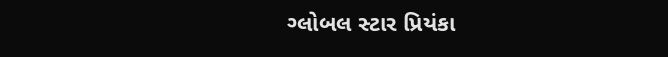ગ્લોબલ સ્ટાર પ્રિયંકા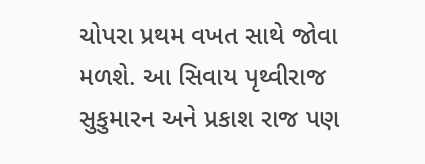ચોપરા પ્રથમ વખત સાથે જોવા મળશે. આ સિવાય પૃથ્વીરાજ સુકુમારન અને પ્રકાશ રાજ પણ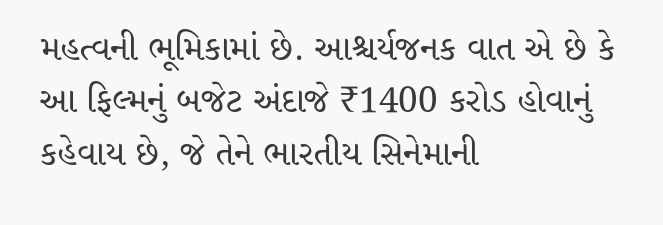મહત્વની ભૂમિકામાં છે. આશ્ચર્યજનક વાત એ છે કે આ ફિલ્મનું બજેટ અંદાજે ₹1400 કરોડ હોવાનું કહેવાય છે, જે તેને ભારતીય સિનેમાની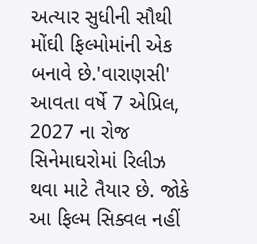અત્યાર સુધીની સૌથી મોંઘી ફિલ્મોમાંની એક બનાવે છે.'વારાણસી' આવતા વર્ષે 7 એપ્રિલ, 2027 ના રોજ સિનેમાઘરોમાં રિલીઝ થવા માટે તૈયાર છે. જોકે આ ફિલ્મ સિક્વલ નહીં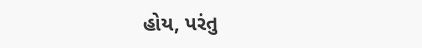હોય, પરંતુ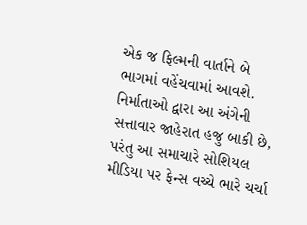એક જ ફિલ્મની વાર્તાને બે ભાગમાં વહેંચવામાં આવશે. નિર્માતાઓ દ્વારા આ અંગેની સત્તાવાર જાહેરાત હજુ બાકી છે, પરંતુ આ સમાચારે સોશિયલ મીડિયા પર ફેન્સ વચ્ચે ભારે ચર્ચા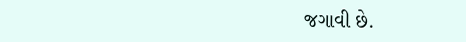જગાવી છે.